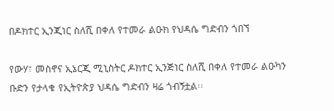በዶክተር ኢንጂነር ስለሺ በቀለ የተመራ ልዑክ የህዳሴ ግድብን ጎበኘ

የውሃ፣ መስኖና ኢኔርጂ ሚኒስትር ዶክተር ኢንጅነር ስለሺ በቀለ የተመራ ልዑካን ቡድን የታላቁ የኢትዮጵያ ህዳሴ ግድብን ዛሬ ጎብኝቷል፡፡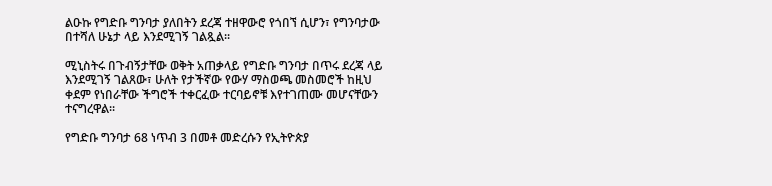ልዑኩ የግድቡ ግንባታ ያለበትን ደረጃ ተዘዋውሮ የጎበኘ ሲሆን፣ የግንባታው በተሻለ ሁኔታ ላይ እንደሚገኝ ገልጿል፡፡

ሚኒስትሩ በጉብኝታቸው ወቅት አጠቃላይ የግድቡ ግንባታ በጥሩ ደረጃ ላይ እንደሚገኝ ገልጸው፣ ሁለት የታችኛው የውሃ ማስወጫ መስመሮች ከዚህ ቀደም የነበራቸው ችግሮች ተቀርፈው ተርባይኖቹ እየተገጠሙ መሆናቸውን ተናግረዋል፡፡

የግድቡ ግንባታ 68 ነጥብ 3 በመቶ መድረሱን የኢትዮጵያ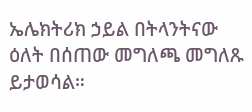ኤሌክትሪክ ኃይል በትላንትናው ዕለት በሰጠው መግለጫ መግለጹ ይታወሳል።